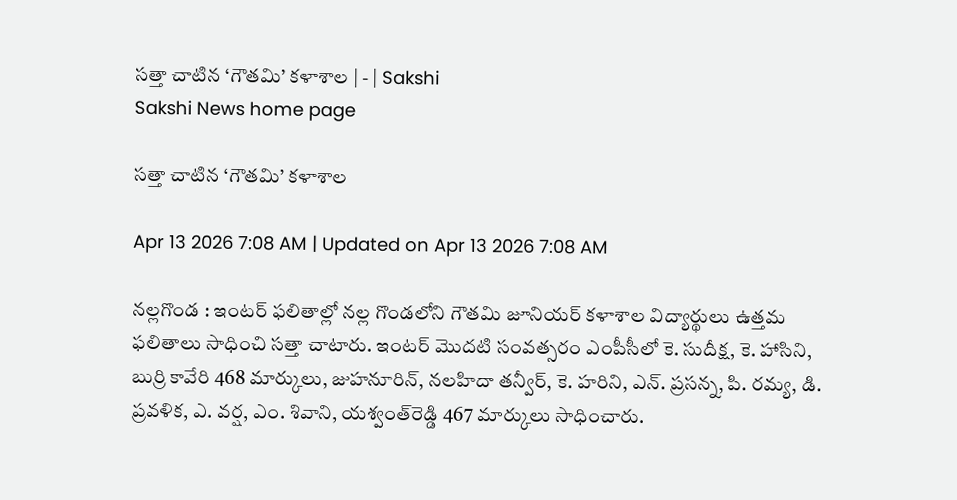సత్తా చాటిన ‘గౌతమి’ కళాశాల | - | Sakshi
Sakshi News home page

సత్తా చాటిన ‘గౌతమి’ కళాశాల

Apr 13 2026 7:08 AM | Updated on Apr 13 2026 7:08 AM

నల్లగొండ : ఇంటర్‌ ఫలితాల్లో నల్ల గొండలోని గౌతమి జూనియర్‌ కళాశాల విద్యార్థులు ఉత్తమ ఫలితాలు సాధించి సత్తా చాటారు. ఇంటర్‌ మొదటి సంవత్సరం ఎంపీసీలో కె. సుదీక్ష, కె. హాసిని, బుర్రి కావేరి 468 మార్కులు, జుహనూరిన్‌, నలహిదా తన్వీర్‌, కె. హరిని, ఎన్‌. ప్రసన్న, పి. రమ్య, డి. ప్రవళిక, ఎ. వర్ష, ఎం. శివాని, యశ్వంత్‌రెడ్డి 467 మార్కులు సాధించారు.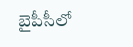బైపీసీలో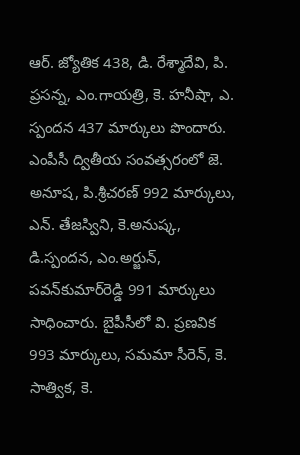ఆర్‌. జ్యోతిక 438, డి. రేశ్మాదేవి, పి. ప్రసన్న, ఎం.గాయత్రి, కె. హనీషా, ఎ. స్పందన 437 మార్కులు పొందారు. ఎంపీసీ ద్వితీయ సంవత్సరంలో జె. అనూష, పి.శ్రీచరణ్‌ 992 మార్కులు, ఎన్‌. తేజస్విని, కె.అనుష్క, డి.స్పందన, ఎం.అర్జున్‌, పవన్‌కుమార్‌రెడ్డి 991 మార్కులు సాధించారు. బైపీసీలో వి. ప్రణవిక 993 మార్కులు, సమమా సీరెన్‌, కె. సాత్విక, కె.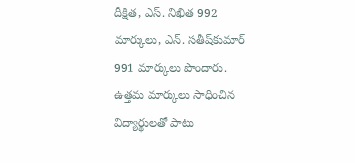దీక్షిత, ఎస్‌. నిఖిత 992 మార్కులు, ఎన్‌. సతీష్‌కుమార్‌ 991 మార్కులు పొందారు. ఉత్తమ మార్కులు సాధించిన విద్యార్థులతో పాటు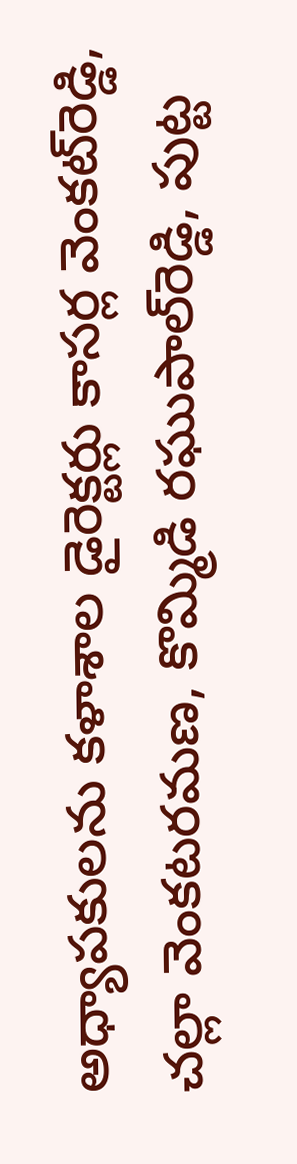అధ్యాపకులను కళాశాల డైరెక్టర్లు కాసర్ల వెంకట్‌రెడ్డి, చల్లా వెంకటరమణ, కొమ్మిడి రఘుపాల్‌రెడ్డి, పుట్ట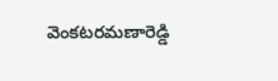వెంకటరమణారెడ్డి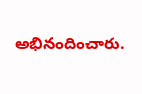అభినందించారు.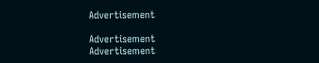Advertisement

Advertisement
Advertisement